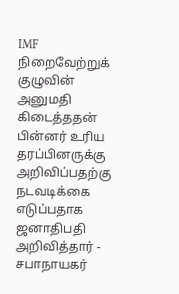IMF நிறைவேற்றுக் குழுவின் அனுமதி கிடைத்ததன் பின்னர் உரிய தரப்பினருக்கு அறிவிப்பதற்கு நடவடிக்கை எடுப்பதாக ஜனாதிபதி அறிவித்தார் - சபாநாயகர்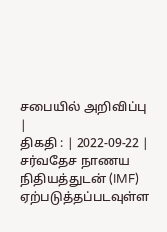சபையில் அறிவிப்பு |
திகதி : | 2022-09-22 |
சர்வதேச நாணய நிதியத்துடன் (IMF) ஏற்படுத்தப்படவுள்ள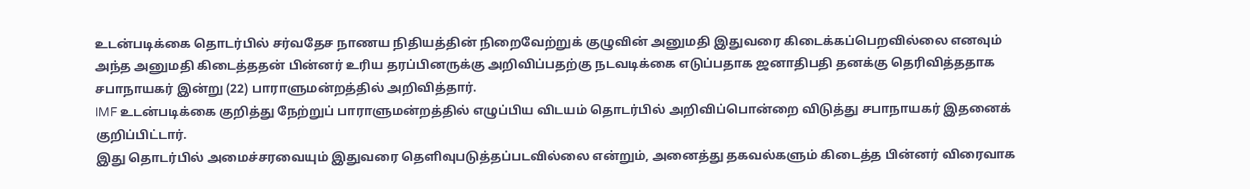உடன்படிக்கை தொடர்பில் சர்வதேச நாணய நிதியத்தின் நிறைவேற்றுக் குழுவின் அனுமதி இதுவரை கிடைக்கப்பெறவில்லை எனவும் அந்த அனுமதி கிடைத்ததன் பின்னர் உரிய தரப்பினருக்கு அறிவிப்பதற்கு நடவடிக்கை எடுப்பதாக ஜனாதிபதி தனக்கு தெரிவித்ததாக சபாநாயகர் இன்று (22) பாராளுமன்றத்தில் அறிவித்தார்.
IMF உடன்படிக்கை குறித்து நேற்றுப் பாராளுமன்றத்தில் எழுப்பிய விடயம் தொடர்பில் அறிவிப்பொன்றை விடுத்து சபாநாயகர் இதனைக் குறிப்பிட்டார்.
இது தொடர்பில் அமைச்சரவையும் இதுவரை தெளிவுபடுத்தப்படவில்லை என்றும், அனைத்து தகவல்களும் கிடைத்த பின்னர் விரைவாக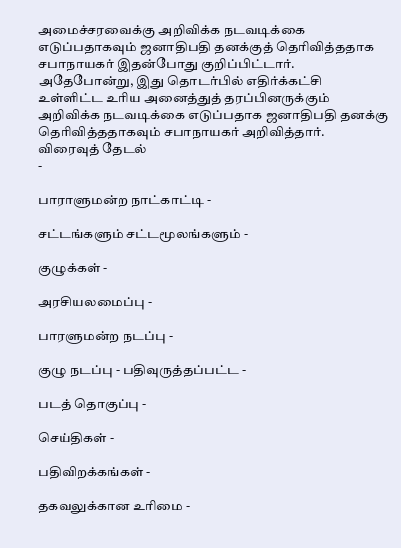அமைச்சரவைக்கு அறிவிக்க நடவடிக்கை எடுப்பதாகவும் ஜனாதிபதி தனக்குத் தெரிவித்ததாக சபாநாயகர் இதன்போது குறிப்பிட்டார். அதேபோன்று, இது தொடர்பில் எதிர்க்கட்சி உள்ளிட்ட உரிய அனைத்துத் தரப்பினருக்கும் அறிவிக்க நடவடிக்கை எடுப்பதாக ஜனாதிபதி தனக்கு தெரிவித்ததாகவும் சபாநாயகர் அறிவித்தார்.
விரைவுத் தேடல்
-

பாராளுமன்ற நாட்காட்டி -

சட்டங்களும் சட்டமூலங்களும் -

குழுக்கள் -

அரசியலமைப்பு -

பாரளுமன்ற நடப்பு -

குழு நடப்பு - பதிவுருத்தப்பட்ட -

படத் தொகுப்பு -

செய்திகள் -

பதிவிறக்கங்கள் -

தகவலுக்கான உரிமை -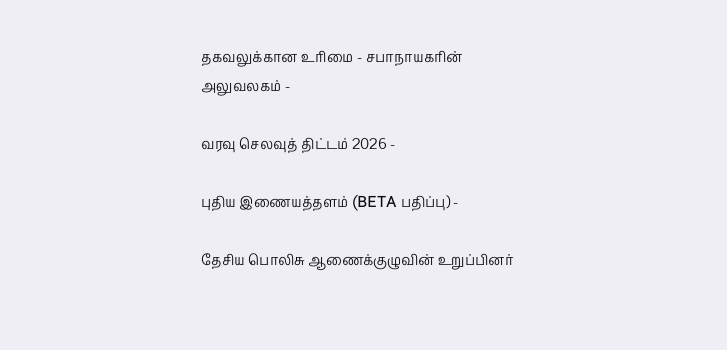தகவலுக்கான உரிமை - சபாநாயகரின் அலுவலகம் -

வரவு செலவுத் திட்டம் 2026 -

புதிய இணையத்தளம் (BETA பதிப்பு) -

தேசிய பொலிசு ஆணைக்குழுவின் உறுப்பினர்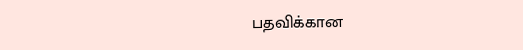பதவிக்கான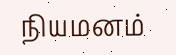நியமனம்